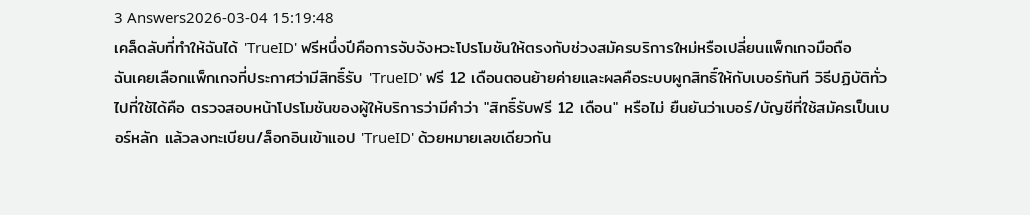3 Answers2026-03-04 15:19:48
เคล็ดลับที่ทำให้ฉันได้ 'TrueID' ฟรีหนึ่งปีคือการจับจังหวะโปรโมชันให้ตรงกับช่วงสมัครบริการใหม่หรือเปลี่ยนแพ็กเกจมือถือ
ฉันเคยเลือกแพ็กเกจที่ประกาศว่ามีสิทธิ์รับ 'TrueID' ฟรี 12 เดือนตอนย้ายค่ายและผลคือระบบผูกสิทธิ์ให้กับเบอร์ทันที วิธีปฏิบัติทั่วไปที่ใช้ได้คือ ตรวจสอบหน้าโปรโมชันของผู้ให้บริการว่ามีคำว่า "สิทธิ์รับฟรี 12 เดือน" หรือไม่ ยืนยันว่าเบอร์/บัญชีที่ใช้สมัครเป็นเบอร์หลัก แล้วลงทะเบียน/ล็อกอินเข้าแอป 'TrueID' ด้วยหมายเลขเดียวกัน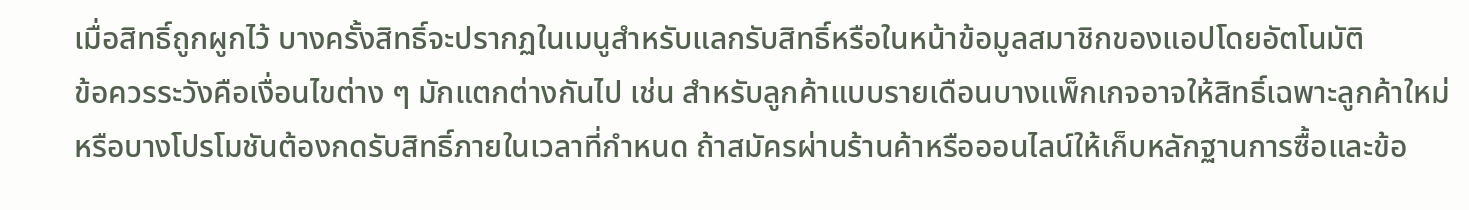เมื่อสิทธิ์ถูกผูกไว้ บางครั้งสิทธิ์จะปรากฏในเมนูสำหรับแลกรับสิทธิ์หรือในหน้าข้อมูลสมาชิกของแอปโดยอัตโนมัติ
ข้อควรระวังคือเงื่อนไขต่าง ๆ มักแตกต่างกันไป เช่น สำหรับลูกค้าแบบรายเดือนบางแพ็กเกจอาจให้สิทธิ์เฉพาะลูกค้าใหม่ หรือบางโปรโมชันต้องกดรับสิทธิ์ภายในเวลาที่กำหนด ถ้าสมัครผ่านร้านค้าหรือออนไลน์ให้เก็บหลักฐานการซื้อและข้อ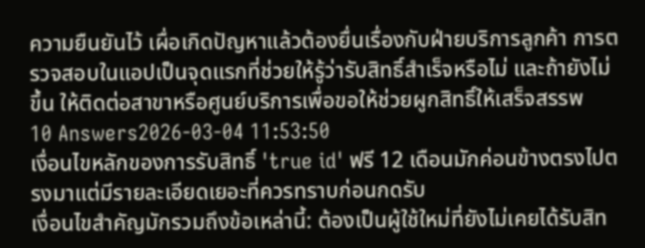ความยืนยันไว้ เผื่อเกิดปัญหาแล้วต้องยื่นเรื่องกับฝ่ายบริการลูกค้า การตรวจสอบในแอปเป็นจุดแรกที่ช่วยให้รู้ว่ารับสิทธิ์สำเร็จหรือไม่ และถ้ายังไม่ขึ้น ให้ติดต่อสาขาหรือศูนย์บริการเพื่อขอให้ช่วยผูกสิทธิ์ให้เสร็จสรรพ
10 Answers2026-03-04 11:53:50
เงื่อนไขหลักของการรับสิทธิ์ 'true id' ฟรี 12 เดือนมักค่อนข้างตรงไปตรงมาแต่มีรายละเอียดเยอะที่ควรทราบก่อนกดรับ
เงื่อนไขสำคัญมักรวมถึงข้อเหล่านี้: ต้องเป็นผู้ใช้ใหม่ที่ยังไม่เคยได้รับสิท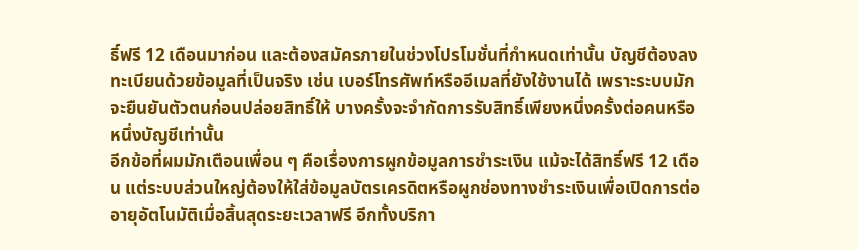ธิ์ฟรี 12 เดือนมาก่อน และต้องสมัครภายในช่วงโปรโมชั่นที่กำหนดเท่านั้น บัญชีต้องลงทะเบียนด้วยข้อมูลที่เป็นจริง เช่น เบอร์โทรศัพท์หรืออีเมลที่ยังใช้งานได้ เพราะระบบมักจะยืนยันตัวตนก่อนปล่อยสิทธิ์ให้ บางครั้งจะจำกัดการรับสิทธิ์เพียงหนึ่งครั้งต่อคนหรือหนึ่งบัญชีเท่านั้น
อีกข้อที่ผมมักเตือนเพื่อน ๆ คือเรื่องการผูกข้อมูลการชำระเงิน แม้จะได้สิทธิ์ฟรี 12 เดือน แต่ระบบส่วนใหญ่ต้องให้ใส่ข้อมูลบัตรเครดิตหรือผูกช่องทางชำระเงินเพื่อเปิดการต่ออายุอัตโนมัติเมื่อสิ้นสุดระยะเวลาฟรี อีกทั้งบริกา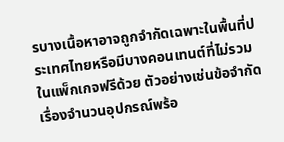รบางเนื้อหาอาจถูกจำกัดเฉพาะในพื้นที่ประเทศไทยหรือมีบางคอนเทนต์ที่ไม่รวมในแพ็กเกจฟรีด้วย ตัวอย่างเช่นข้อจำกัดเรื่องจำนวนอุปกรณ์พร้อ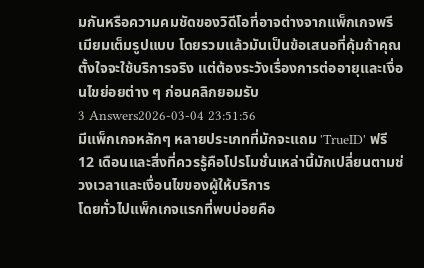มกันหรือความคมชัดของวิดีโอที่อาจต่างจากแพ็กเกจพรีเมียมเต็มรูปแบบ โดยรวมแล้วมันเป็นข้อเสนอที่คุ้มถ้าคุณตั้งใจจะใช้บริการจริง แต่ต้องระวังเรื่องการต่ออายุและเงื่อนไขย่อยต่าง ๆ ก่อนคลิกยอมรับ
3 Answers2026-03-04 23:51:56
มีแพ็กเกจหลักๆ หลายประเภทที่มักจะแถม 'TrueID' ฟรี 12 เดือนและสิ่งที่ควรรู้คือโปรโมชั่นเหล่านี้มักเปลี่ยนตามช่วงเวลาและเงื่อนไขของผู้ให้บริการ
โดยทั่วไปแพ็กเกจแรกที่พบบ่อยคือ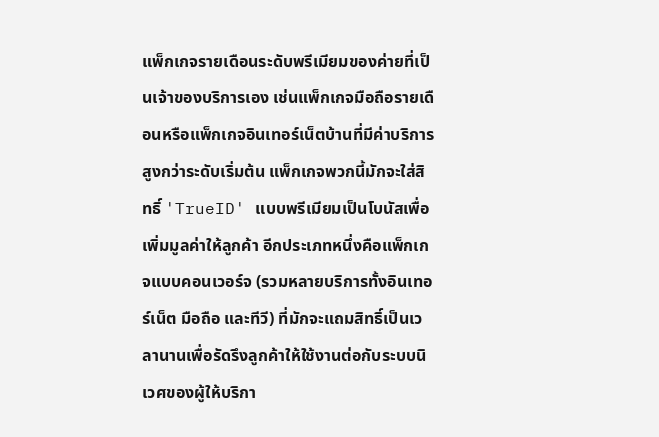แพ็กเกจรายเดือนระดับพรีเมียมของค่ายที่เป็นเจ้าของบริการเอง เช่นแพ็กเกจมือถือรายเดือนหรือแพ็กเกจอินเทอร์เน็ตบ้านที่มีค่าบริการสูงกว่าระดับเริ่มต้น แพ็กเกจพวกนี้มักจะใส่สิทธิ์ 'TrueID' แบบพรีเมียมเป็นโบนัสเพื่อเพิ่มมูลค่าให้ลูกค้า อีกประเภทหนึ่งคือแพ็กเกจแบบคอนเวอร์จ (รวมหลายบริการทั้งอินเทอร์เน็ต มือถือ และทีวี) ที่มักจะแถมสิทธิ์เป็นเวลานานเพื่อรัดรึงลูกค้าให้ใช้งานต่อกับระบบนิเวศของผู้ให้บริกา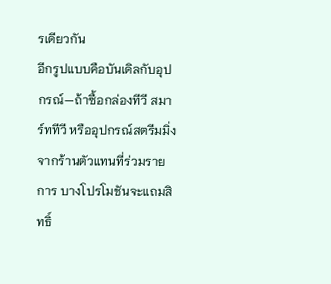รเดียวกัน
อีกรูปแบบคือบันเดิลกับอุปกรณ์—ถ้าซื้อกล่องทีวี สมาร์ททีวี หรืออุปกรณ์สตรีมมิ่งจากร้านตัวแทนที่ร่วมรายการ บางโปรโมชันจะแถมสิทธิ์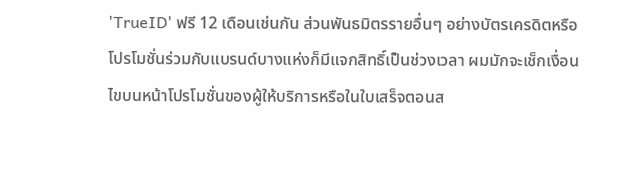'TrueID' ฟรี 12 เดือนเช่นกัน ส่วนพันธมิตรรายอื่นๆ อย่างบัตรเครดิตหรือโปรโมชั่นร่วมกับแบรนด์บางแห่งก็มีแจกสิทธิ์เป็นช่วงเวลา ผมมักจะเช็กเงื่อนไขบนหน้าโปรโมชั่นของผู้ให้บริการหรือในใบเสร็จตอนส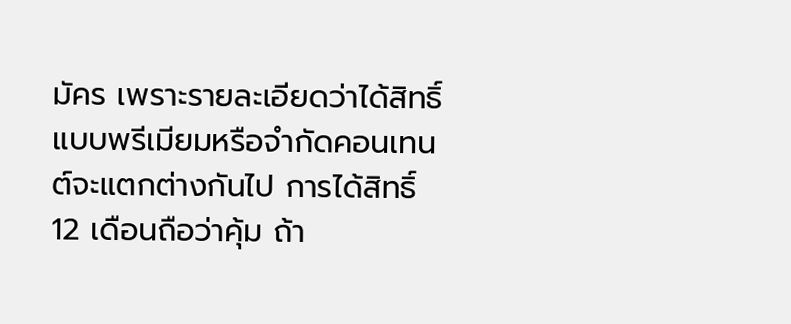มัคร เพราะรายละเอียดว่าได้สิทธิ์แบบพรีเมียมหรือจำกัดคอนเทนต์จะแตกต่างกันไป การได้สิทธิ์ 12 เดือนถือว่าคุ้ม ถ้า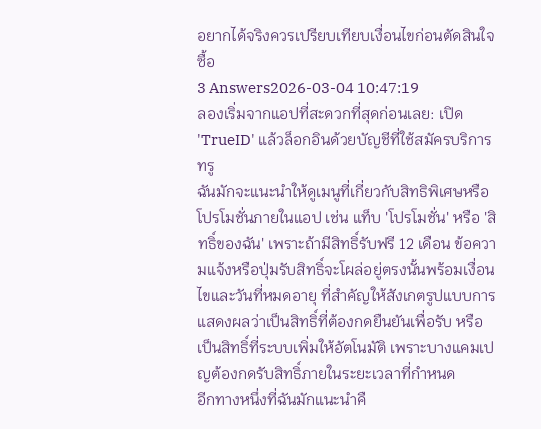อยากได้จริงควรเปรียบเทียบเงื่อนไขก่อนตัดสินใจซื้อ
3 Answers2026-03-04 10:47:19
ลองเริ่มจากแอปที่สะดวกที่สุดก่อนเลย: เปิด 'TrueID' แล้วล็อกอินด้วยบัญชีที่ใช้สมัครบริการทรู
ฉันมักจะแนะนำให้ดูเมนูที่เกี่ยวกับสิทธิพิเศษหรือโปรโมชั่นภายในแอป เช่น แท็บ 'โปรโมชั่น' หรือ 'สิทธิ์ของฉัน' เพราะถ้ามีสิทธิ์รับฟรี 12 เดือน ข้อความแจ้งหรือปุ่มรับสิทธิ์จะโผล่อยู่ตรงนั้นพร้อมเงื่อนไขและวันที่หมดอายุ ที่สำคัญให้สังเกตรูปแบบการแสดงผลว่าเป็นสิทธิ์ที่ต้องกดยืนยันเพื่อรับ หรือเป็นสิทธิ์ที่ระบบเพิ่มให้อัตโนมัติ เพราะบางแคมเปญต้องกดรับสิทธิ์ภายในระยะเวลาที่กำหนด
อีกทางหนึ่งที่ฉันมักแนะนำคื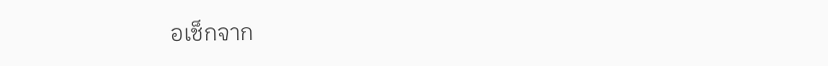อเช็กจาก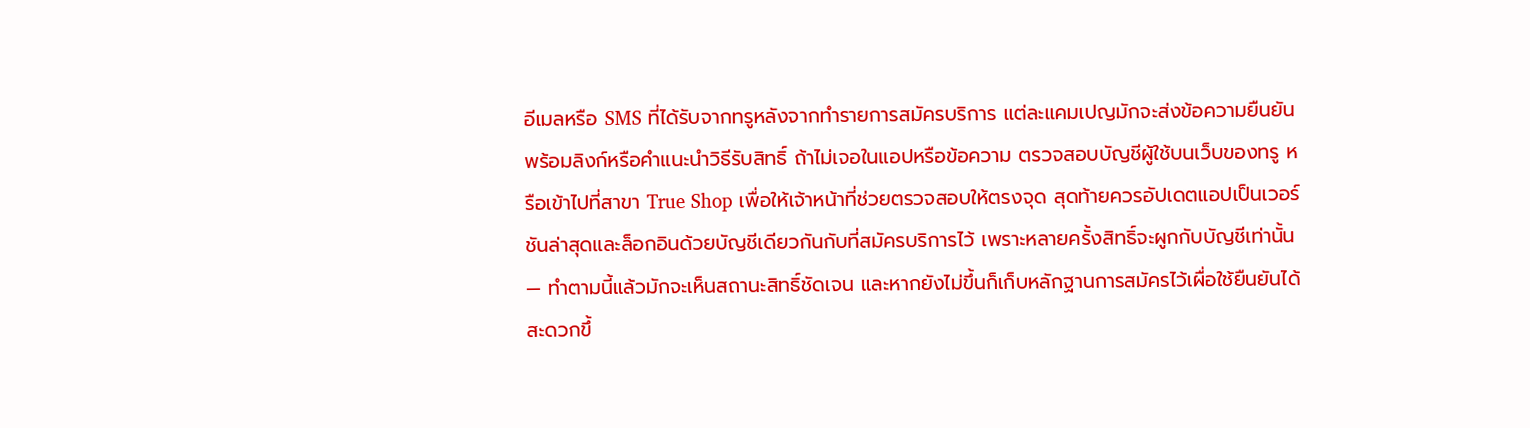อีเมลหรือ SMS ที่ได้รับจากทรูหลังจากทำรายการสมัครบริการ แต่ละแคมเปญมักจะส่งข้อความยืนยันพร้อมลิงก์หรือคำแนะนำวิธีรับสิทธิ์ ถ้าไม่เจอในแอปหรือข้อความ ตรวจสอบบัญชีผู้ใช้บนเว็บของทรู หรือเข้าไปที่สาขา True Shop เพื่อให้เจ้าหน้าที่ช่วยตรวจสอบให้ตรงจุด สุดท้ายควรอัปเดตแอปเป็นเวอร์ชันล่าสุดและล็อกอินด้วยบัญชีเดียวกันกับที่สมัครบริการไว้ เพราะหลายครั้งสิทธิ์จะผูกกับบัญชีเท่านั้น — ทำตามนี้แล้วมักจะเห็นสถานะสิทธิ์ชัดเจน และหากยังไม่ขึ้นก็เก็บหลักฐานการสมัครไว้เผื่อใช้ยืนยันได้สะดวกขึ้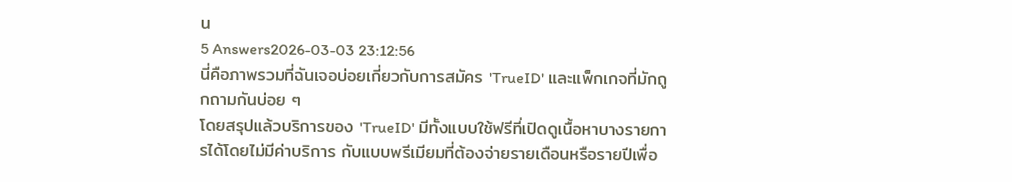น
5 Answers2026-03-03 23:12:56
นี่คือภาพรวมที่ฉันเจอบ่อยเกี่ยวกับการสมัคร 'TrueID' และแพ็กเกจที่มักถูกถามกันบ่อย ๆ
โดยสรุปแล้วบริการของ 'TrueID' มีทั้งแบบใช้ฟรีที่เปิดดูเนื้อหาบางรายการได้โดยไม่มีค่าบริการ กับแบบพรีเมียมที่ต้องจ่ายรายเดือนหรือรายปีเพื่อ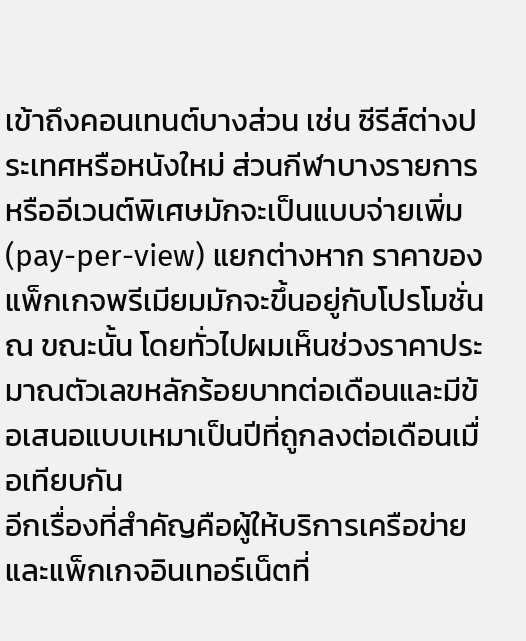เข้าถึงคอนเทนต์บางส่วน เช่น ซีรีส์ต่างประเทศหรือหนังใหม่ ส่วนกีฬาบางรายการหรืออีเวนต์พิเศษมักจะเป็นแบบจ่ายเพิ่ม (pay-per-view) แยกต่างหาก ราคาของแพ็กเกจพรีเมียมมักจะขึ้นอยู่กับโปรโมชั่น ณ ขณะนั้น โดยทั่วไปผมเห็นช่วงราคาประมาณตัวเลขหลักร้อยบาทต่อเดือนและมีข้อเสนอแบบเหมาเป็นปีที่ถูกลงต่อเดือนเมื่อเทียบกัน
อีกเรื่องที่สำคัญคือผู้ให้บริการเครือข่ายและแพ็กเกจอินเทอร์เน็ตที่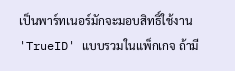เป็นพาร์ทเนอร์มักจะมอบสิทธิ์ใช้งาน 'TrueID' แบบรวมในแพ็กเกจ ถ้ามี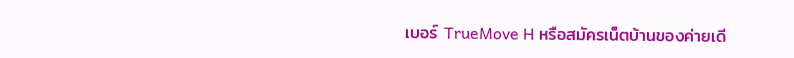เบอร์ TrueMove H หรือสมัครเน็ตบ้านของค่ายเดี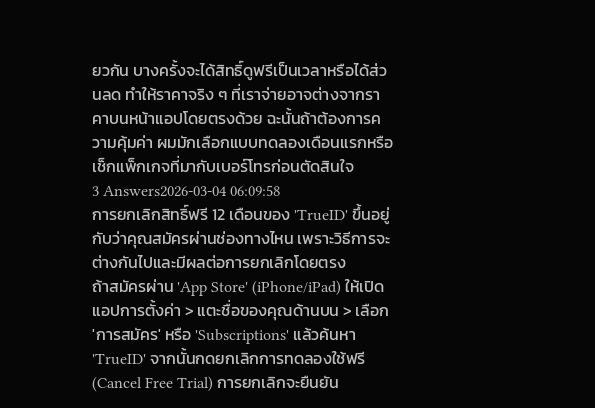ยวกัน บางครั้งจะได้สิทธิ์ดูฟรีเป็นเวลาหรือได้ส่วนลด ทำให้ราคาจริง ๆ ที่เราจ่ายอาจต่างจากราคาบนหน้าแอปโดยตรงด้วย ฉะนั้นถ้าต้องการความคุ้มค่า ผมมักเลือกแบบทดลองเดือนแรกหรือเช็กแพ็กเกจที่มากับเบอร์โทรก่อนตัดสินใจ
3 Answers2026-03-04 06:09:58
การยกเลิกสิทธิ์ฟรี 12 เดือนของ 'TrueID' ขึ้นอยู่กับว่าคุณสมัครผ่านช่องทางไหน เพราะวิธีการจะต่างกันไปและมีผลต่อการยกเลิกโดยตรง
ถ้าสมัครผ่าน 'App Store' (iPhone/iPad) ให้เปิดแอปการตั้งค่า > แตะชื่อของคุณด้านบน > เลือก 'การสมัคร' หรือ 'Subscriptions' แล้วค้นหา 'TrueID' จากนั้นกดยกเลิกการทดลองใช้ฟรี (Cancel Free Trial) การยกเลิกจะยืนยัน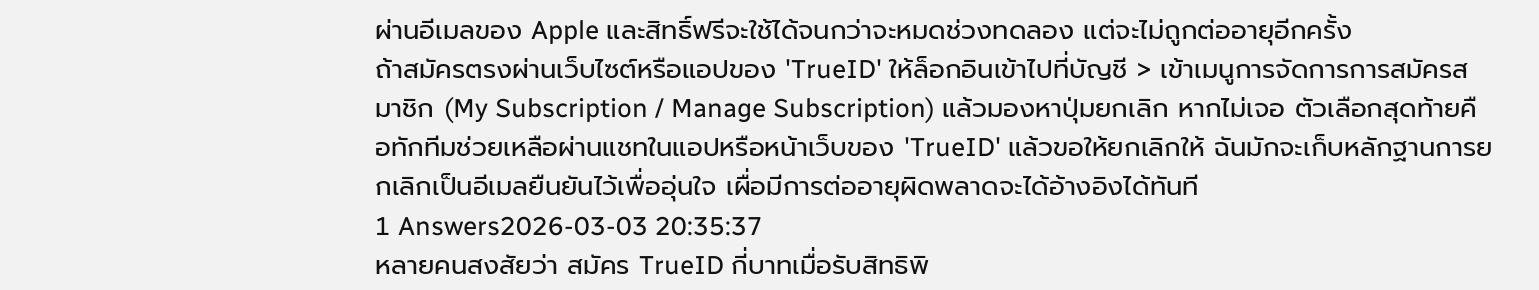ผ่านอีเมลของ Apple และสิทธิ์ฟรีจะใช้ได้จนกว่าจะหมดช่วงทดลอง แต่จะไม่ถูกต่ออายุอีกครั้ง
ถ้าสมัครตรงผ่านเว็บไซต์หรือแอปของ 'TrueID' ให้ล็อกอินเข้าไปที่บัญชี > เข้าเมนูการจัดการการสมัครสมาชิก (My Subscription / Manage Subscription) แล้วมองหาปุ่มยกเลิก หากไม่เจอ ตัวเลือกสุดท้ายคือทักทีมช่วยเหลือผ่านแชทในแอปหรือหน้าเว็บของ 'TrueID' แล้วขอให้ยกเลิกให้ ฉันมักจะเก็บหลักฐานการยกเลิกเป็นอีเมลยืนยันไว้เพื่ออุ่นใจ เผื่อมีการต่ออายุผิดพลาดจะได้อ้างอิงได้ทันที
1 Answers2026-03-03 20:35:37
หลายคนสงสัยว่า สมัคร TrueID กี่บาทเมื่อรับสิทธิพิ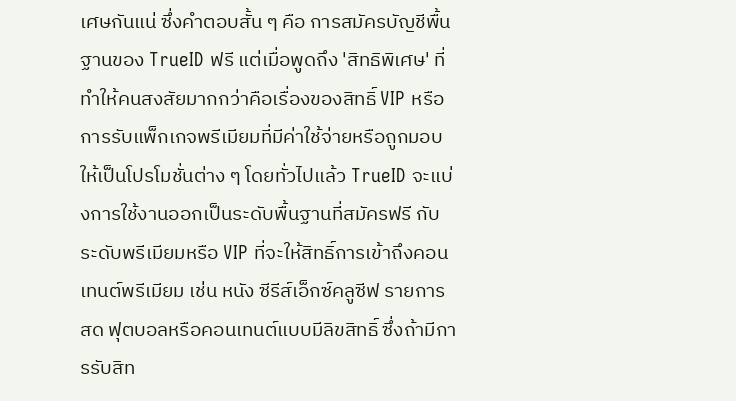เศษกันแน่ ซึ่งคำตอบสั้น ๆ คือ การสมัครบัญชีพื้นฐานของ TrueID ฟรี แต่เมื่อพูดถึง 'สิทธิพิเศษ' ที่ทำให้คนสงสัยมากกว่าคือเรื่องของสิทธิ์ VIP หรือการรับแพ็กเกจพรีเมียมที่มีค่าใช้จ่ายหรือถูกมอบให้เป็นโปรโมชั่นต่าง ๆ โดยทั่วไปแล้ว TrueID จะแบ่งการใช้งานออกเป็นระดับพื้นฐานที่สมัครฟรี กับระดับพรีเมียมหรือ VIP ที่จะให้สิทธิ์การเข้าถึงคอนเทนต์พรีเมียม เช่น หนัง ซีรีส์เอ็กซ์คลูซีฟ รายการสด ฟุตบอลหรือคอนเทนต์แบบมีลิขสิทธิ์ ซึ่งถ้ามีการรับสิท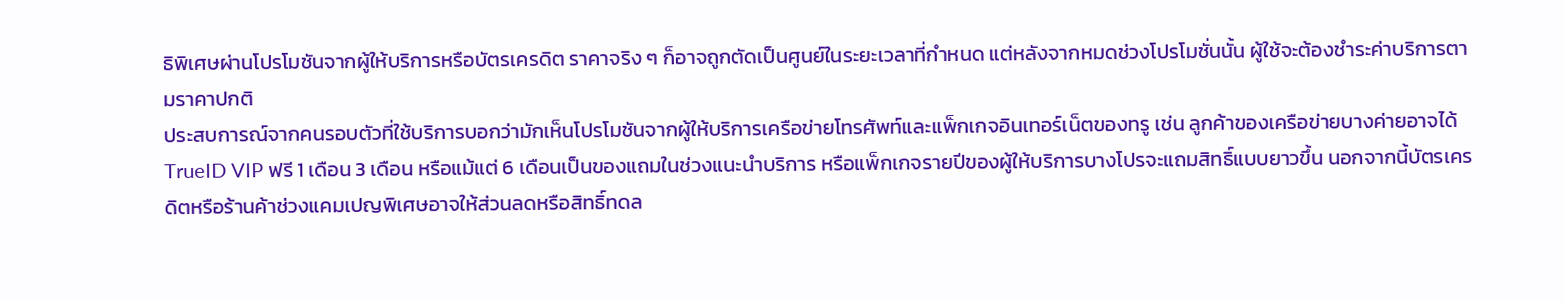ธิพิเศษผ่านโปรโมชันจากผู้ให้บริการหรือบัตรเครดิต ราคาจริง ๆ ก็อาจถูกตัดเป็นศูนย์ในระยะเวลาที่กำหนด แต่หลังจากหมดช่วงโปรโมชั่นนั้น ผู้ใช้จะต้องชำระค่าบริการตามราคาปกติ
ประสบการณ์จากคนรอบตัวที่ใช้บริการบอกว่ามักเห็นโปรโมชันจากผู้ให้บริการเครือข่ายโทรศัพท์และแพ็กเกจอินเทอร์เน็ตของทรู เช่น ลูกค้าของเครือข่ายบางค่ายอาจได้ TrueID VIP ฟรี 1 เดือน 3 เดือน หรือแม้แต่ 6 เดือนเป็นของแถมในช่วงแนะนำบริการ หรือแพ็กเกจรายปีของผู้ให้บริการบางโปรจะแถมสิทธิ์แบบยาวขึ้น นอกจากนี้บัตรเครดิตหรือร้านค้าช่วงแคมเปญพิเศษอาจให้ส่วนลดหรือสิทธิ์ทดล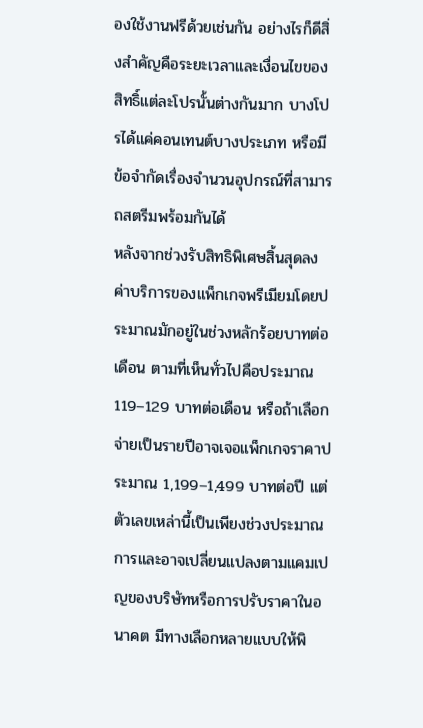องใช้งานฟรีด้วยเช่นกัน อย่างไรก็ดีสิ่งสำคัญคือระยะเวลาและเงื่อนไขของสิทธิ์แต่ละโปรนั้นต่างกันมาก บางโปรได้แค่คอนเทนต์บางประเภท หรือมีข้อจำกัดเรื่องจำนวนอุปกรณ์ที่สามารถสตรีมพร้อมกันได้
หลังจากช่วงรับสิทธิพิเศษสิ้นสุดลง ค่าบริการของแพ็กเกจพรีเมียมโดยประมาณมักอยู่ในช่วงหลักร้อยบาทต่อเดือน ตามที่เห็นทั่วไปคือประมาณ 119–129 บาทต่อเดือน หรือถ้าเลือกจ่ายเป็นรายปีอาจเจอแพ็กเกจราคาประมาณ 1,199–1,499 บาทต่อปี แต่ตัวเลขเหล่านี้เป็นเพียงช่วงประมาณการและอาจเปลี่ยนแปลงตามแคมเปญของบริษัทหรือการปรับราคาในอนาคต มีทางเลือกหลายแบบให้พิ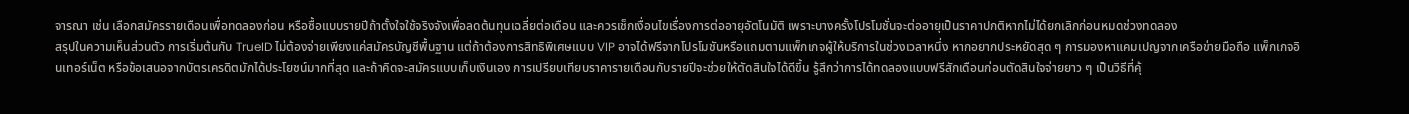จารณา เช่น เลือกสมัครรายเดือนเพื่อทดลองก่อน หรือซื้อแบบรายปีถ้าตั้งใจใช้จริงจังเพื่อลดต้นทุนเฉลี่ยต่อเดือน และควรเช็กเงื่อนไขเรื่องการต่ออายุอัตโนมัติ เพราะบางครั้งโปรโมชั่นจะต่ออายุเป็นราคาปกติหากไม่ได้ยกเลิกก่อนหมดช่วงทดลอง
สรุปในความเห็นส่วนตัว การเริ่มต้นกับ TrueID ไม่ต้องจ่ายเพียงแค่สมัครบัญชีพื้นฐาน แต่ถ้าต้องการสิทธิพิเศษแบบ VIP อาจได้ฟรีจากโปรโมชันหรือแถมตามแพ็กเกจผู้ให้บริการในช่วงเวลาหนึ่ง หากอยากประหยัดสุด ๆ การมองหาแคมเปญจากเครือข่ายมือถือ แพ็กเกจอินเทอร์เน็ต หรือข้อเสนอจากบัตรเครดิตมักได้ประโยชน์มากที่สุด และถ้าคิดจะสมัครแบบเก็บเงินเอง การเปรียบเทียบราคารายเดือนกับรายปีจะช่วยให้ตัดสินใจได้ดีขึ้น รู้สึกว่าการได้ทดลองแบบฟรีสักเดือนก่อนตัดสินใจจ่ายยาว ๆ เป็นวิธีที่คุ้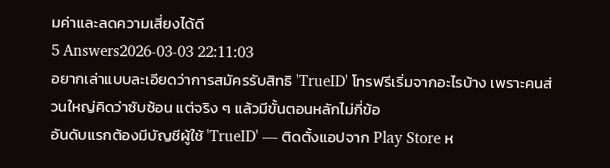มค่าและลดความเสี่ยงได้ดี
5 Answers2026-03-03 22:11:03
อยากเล่าแบบละเอียดว่าการสมัครรับสิทธิ 'TrueID' โทรฟรีเริ่มจากอะไรบ้าง เพราะคนส่วนใหญ่คิดว่าซับซ้อน แต่จริง ๆ แล้วมีขั้นตอนหลักไม่กี่ข้อ
อันดับแรกต้องมีบัญชีผู้ใช้ 'TrueID' — ติดตั้งแอปจาก Play Store ห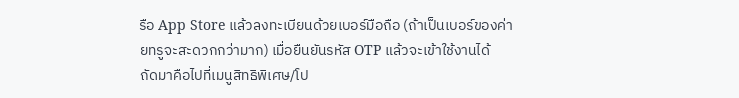รือ App Store แล้วลงทะเบียนด้วยเบอร์มือถือ (ถ้าเป็นเบอร์ของค่ายทรูจะสะดวกกว่ามาก) เมื่อยืนยันรหัส OTP แล้วจะเข้าใช้งานได้
ถัดมาคือไปที่เมนูสิทธิพิเศษ/โป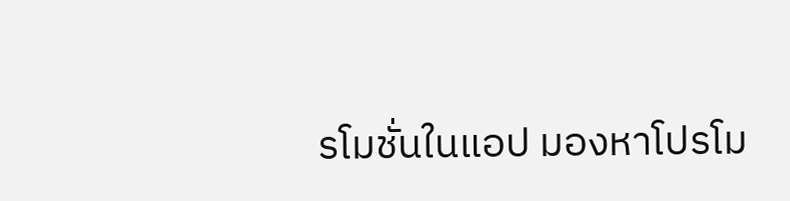รโมชั่นในแอป มองหาโปรโม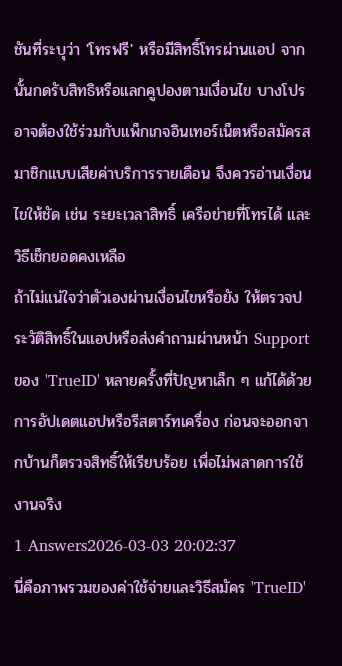ชันที่ระบุว่า 'โทรฟรี' หรือมีสิทธิ์โทรผ่านแอป จากนั้นกดรับสิทธิหรือแลกคูปองตามเงื่อนไข บางโปรอาจต้องใช้ร่วมกับแพ็กเกจอินเทอร์เน็ตหรือสมัครสมาชิกแบบเสียค่าบริการรายเดือน จึงควรอ่านเงื่อนไขให้ชัด เช่น ระยะเวลาสิทธิ์ เครือข่ายที่โทรได้ และวิธีเช็กยอดคงเหลือ
ถ้าไม่แน่ใจว่าตัวเองผ่านเงื่อนไขหรือยัง ให้ตรวจประวัติสิทธิ์ในแอปหรือส่งคำถามผ่านหน้า Support ของ 'TrueID' หลายครั้งที่ปัญหาเล็ก ๆ แก้ได้ด้วยการอัปเดตแอปหรือรีสตาร์ทเครื่อง ก่อนจะออกจากบ้านก็ตรวจสิทธิ์ให้เรียบร้อย เพื่อไม่พลาดการใช้งานจริง
1 Answers2026-03-03 20:02:37
นี่คือภาพรวมของค่าใช้จ่ายและวิธีสมัคร 'TrueID'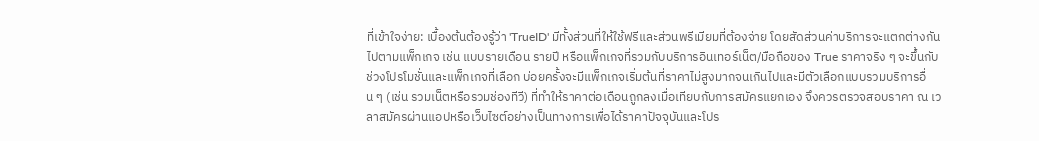ที่เข้าใจง่าย: เบื้องต้นต้องรู้ว่า 'TrueID' มีทั้งส่วนที่ให้ใช้ฟรีและส่วนพรีเมียมที่ต้องจ่าย โดยสัดส่วนค่าบริการจะแตกต่างกันไปตามแพ็กเกจ เช่น แบบรายเดือน รายปี หรือแพ็กเกจที่รวมกับบริการอินเทอร์เน็ต/มือถือของ True ราคาจริง ๆ จะขึ้นกับช่วงโปรโมชั่นและแพ็กเกจที่เลือก บ่อยครั้งจะมีแพ็กเกจเริ่มต้นที่ราคาไม่สูงมากจนเกินไปและมีตัวเลือกแบบรวมบริการอื่น ๆ (เช่น รวมเน็ตหรือรวมช่องทีวี) ที่ทำให้ราคาต่อเดือนถูกลงเมื่อเทียบกับการสมัครแยกเอง จึงควรตรวจสอบราคา ณ เวลาสมัครผ่านแอปหรือเว็บไซต์อย่างเป็นทางการเพื่อได้ราคาปัจจุบันและโปร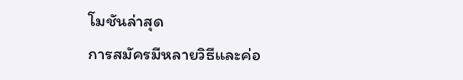โมชันล่าสุด
การสมัครมีหลายวิธีและค่อ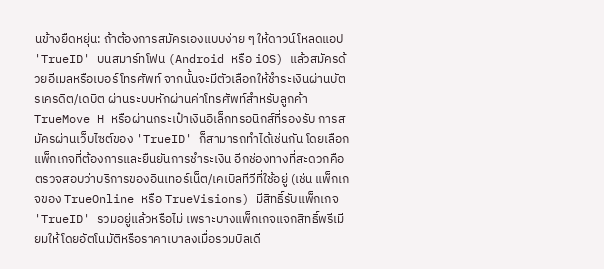นข้างยืดหยุ่น: ถ้าต้องการสมัครเองแบบง่าย ๆ ให้ดาวน์โหลดแอป 'TrueID' บนสมาร์ทโฟน (Android หรือ iOS) แล้วสมัครด้วยอีเมลหรือเบอร์โทรศัพท์ จากนั้นจะมีตัวเลือกให้ชำระเงินผ่านบัตรเครดิต/เดบิต ผ่านระบบหักผ่านค่าโทรศัพท์สำหรับลูกค้า TrueMove H หรือผ่านกระเป๋าเงินอิเล็กทรอนิกส์ที่รองรับ การสมัครผ่านเว็บไซต์ของ 'TrueID' ก็สามารถทำได้เช่นกัน โดยเลือกแพ็กเกจที่ต้องการและยืนยันการชำระเงิน อีกช่องทางที่สะดวกคือตรวจสอบว่าบริการของอินเทอร์เน็ต/เคเบิลทีวีที่ใช้อยู่ (เช่น แพ็กเกจของ TrueOnline หรือ TrueVisions) มีสิทธิ์รับแพ็กเกจ 'TrueID' รวมอยู่แล้วหรือไม่ เพราะบางแพ็กเกจแจกสิทธิ์พรีเมียมให้โดยอัตโนมัติหรือราคาเบาลงเมื่อรวมบิลเดี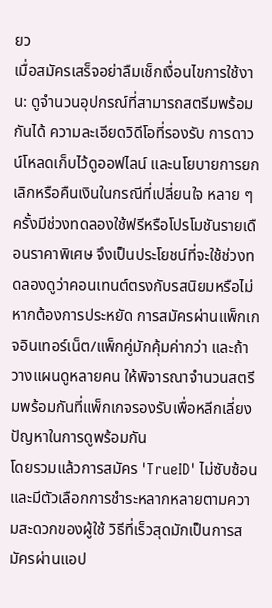ยว
เมื่อสมัครเสร็จอย่าลืมเช็กเงื่อนไขการใช้งาน: ดูจำนวนอุปกรณ์ที่สามารถสตรีมพร้อมกันได้ ความละเอียดวิดีโอที่รองรับ การดาวน์โหลดเก็บไว้ดูออฟไลน์ และนโยบายการยกเลิกหรือคืนเงินในกรณีที่เปลี่ยนใจ หลาย ๆ ครั้งมีช่วงทดลองใช้ฟรีหรือโปรโมชันรายเดือนราคาพิเศษ จึงเป็นประโยชน์ที่จะใช้ช่วงทดลองดูว่าคอนเทนต์ตรงกับรสนิยมหรือไม่ หากต้องการประหยัด การสมัครผ่านแพ็กเกจอินเทอร์เน็ต/แพ็กคู่มักคุ้มค่ากว่า และถ้าวางแผนดูหลายคน ให้พิจารณาจำนวนสตรีมพร้อมกันที่แพ็กเกจรองรับเพื่อหลีกเลี่ยงปัญหาในการดูพร้อมกัน
โดยรวมแล้วการสมัคร 'TrueID' ไม่ซับซ้อนและมีตัวเลือกการชำระหลากหลายตามความสะดวกของผู้ใช้ วิธีที่เร็วสุดมักเป็นการสมัครผ่านแอป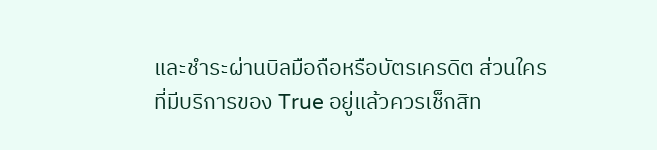และชำระผ่านบิลมือถือหรือบัตรเครดิต ส่วนใครที่มีบริการของ True อยู่แล้วควรเช็กสิท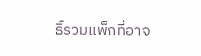ธิ์รวมแพ็กที่อาจ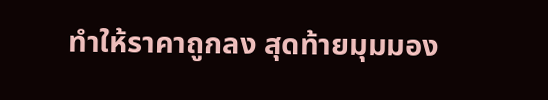ทำให้ราคาถูกลง สุดท้ายมุมมอง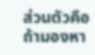ส่วนตัวคือ ถ้ามองหา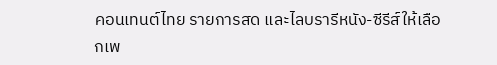คอนเทนต์ไทย รายการสด และไลบรารีหนัง-ซีรีส์ให้เลือกเพ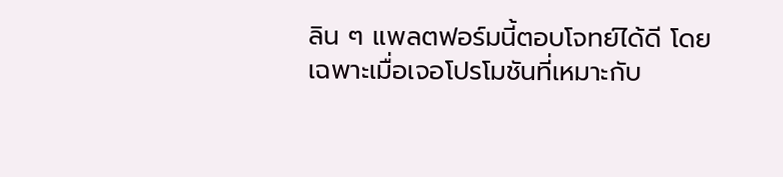ลิน ๆ แพลตฟอร์มนี้ตอบโจทย์ได้ดี โดยเฉพาะเมื่อเจอโปรโมชันที่เหมาะกับ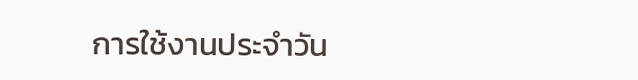การใช้งานประจำวัน